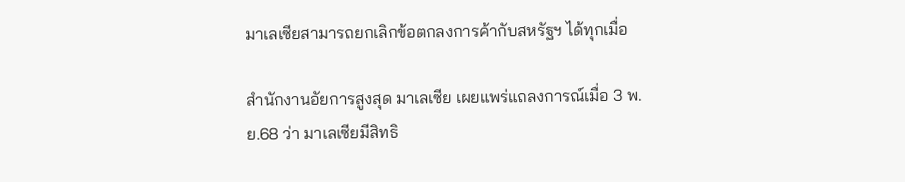มาเลเซียสามารถยกเลิกข้อตกลงการค้ากับสหรัฐฯ ได้ทุกเมื่อ

สำนักงานอัยการสูงสุด มาเลเซีย เผยแพร่แถลงการณ์เมื่อ 3 พ.ย.68 ว่า มาเลเซียมีสิทธิ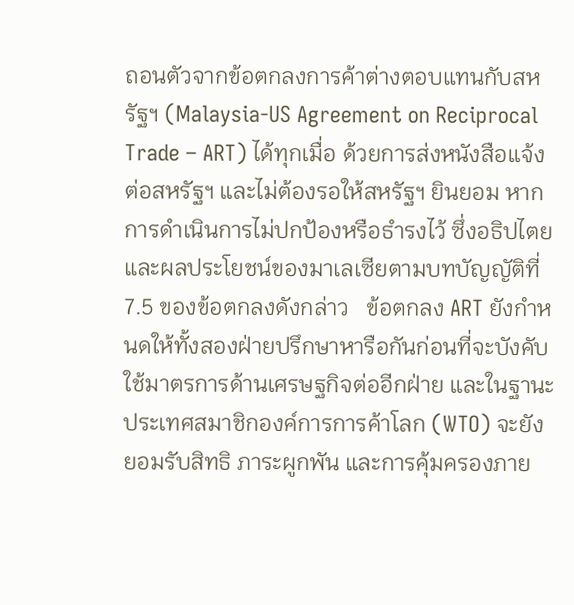ถอนตัวจากข้อตกลงการค้าต่างตอบแทนกับสหรัฐฯ (Malaysia-US Agreement on Reciprocal Trade – ART) ได้ทุกเมื่อ ด้วยการส่งหนังสือแจ้งต่อสหรัฐฯ และไม่ต้องรอให้สหรัฐฯ ยินยอม หากการดำเนินการไม่ปกป้องหรือธำรงไว้ ซึ่งอธิปไตยและผลประโยชน์ของมาเลเซียตามบทบัญญัติที่ 7.5 ของข้อตกลงดังกล่าว   ข้อตกลง ART ยังกำหนดให้ทั้งสองฝ่ายปรึกษาหารือกันก่อนที่จะบังคับใช้มาตรการด้านเศรษฐกิจต่ออีกฝ่าย และในฐานะประเทศสมาชิกองค์การการค้าโลก (WTO) จะยังยอมรับสิทธิ ภาระผูกพัน และการคุ้มครองภาย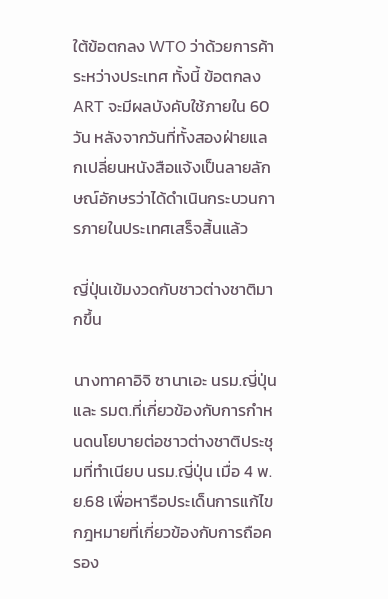ใต้ข้อตกลง WTO ว่าด้วยการค้าระหว่างประเทศ ทั้งนี้ ข้อตกลง ART จะมีผลบังคับใช้ภายใน 60 วัน หลังจากวันที่ทั้งสองฝ่ายแลกเปลี่ยนหนังสือแจ้งเป็นลายลักษณ์อักษรว่าได้ดำเนินกระบวนการภายในประเทศเสร็จสิ้นแล้ว

ญี่ปุ่นเข้มงวดกับชาวต่างชาติมากขึ้น

นางทาคาอิจิ ซานาเอะ นรม.ญี่ปุ่น และ รมต.ที่เกี่ยวข้องกับการกำหนดนโยบายต่อชาวต่างชาติประชุมที่ทำเนียบ นรม.ญี่ปุ่น เมื่อ 4 พ.ย.68 เพื่อหารือประเด็นการแก้ไขกฎหมายที่เกี่ยวข้องกับการถือครอง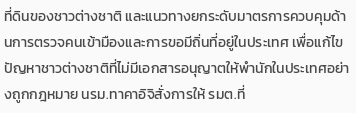ที่ดินของชาวต่างชาติ และแนวทางยกระดับมาตรการควบคุมด้านการตรวจคนเข้ามืองและการขอมีถิ่นที่อยู่ในประเทศ เพื่อแก้ไขปัญหาชาวต่างชาติที่ไม่มีเอกสารอนุญาตให้พำนักในประเทศอย่างถูกกฎหมาย นรม.ทาคาอิจิสั่งการให้ รมต.ที่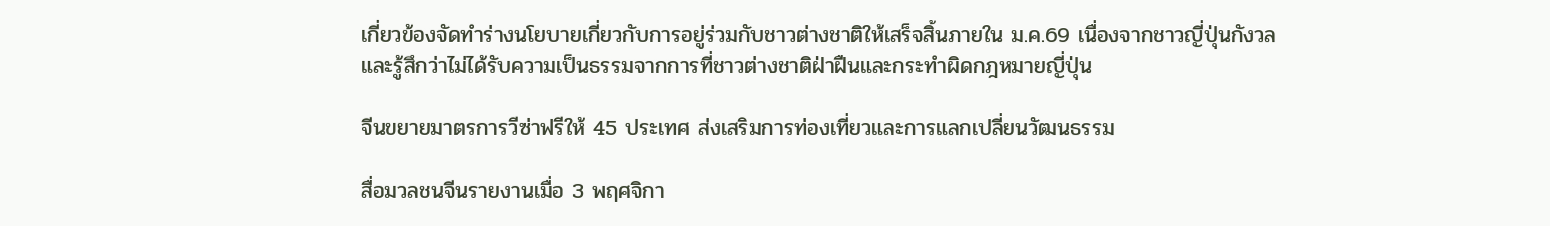เกี่ยวข้องจัดทำร่างนโยบายเกี่ยวกับการอยู่ร่วมกับชาวต่างชาติให้เสร็จสิ้นภายใน ม.ค.69 เนื่องจากชาวญี่ปุ่นกังวลและรู้สึกว่าไม่ได้รับความเป็นธรรมจากการที่ชาวต่างชาติฝ่าฝืนและกระทำผิดกฎหมายญี่ปุ่น

จีนขยายมาตรการวีซ่าฟรีให้ 45 ประเทศ ส่งเสริมการท่องเที่ยวและการแลกเปลี่ยนวัฒนธรรม

สื่อมวลชนจีนรายงานเมื่อ 3 พฤศจิกา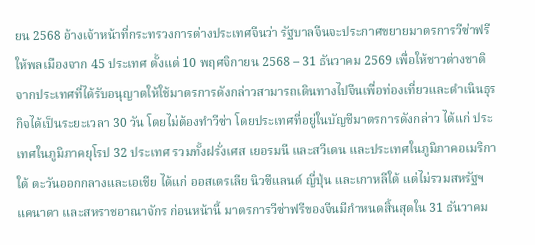ยน 2568 อ้างเจ้าหน้าที่กระทรวงการต่างประเทศจีนว่า รัฐบาลจีนจะประกาศขยายมาตรการวีซ่าฟรีให้พลเมืองจาก 45 ประเทศ ตั้งแต่ 10 พฤศจิกายน 2568 – 31 ธันวาคม 2569 เพื่อให้ชาวต่างชาติจากประเทศที่ได้รับอนุญาตให้ใช้มาตรการดังกล่าวสามารถเดินทางไปจีนเพื่อท่องเที่ยวและดำเนินธุรกิจได้เป็นระยะเวลา 30 วัน โดยไม่ต้องทำวีซ่า โดยประเทศที่อยู่ในบัญชีมาตรการดังกล่าว ได้แก่ ประเทศในภูมิภาคยุโรป 32 ประเทศ รวมทั้งฝรั่งเศส เยอรมนี และสวีเดน และประเทศในภูมิภาคอเมริกาใต้ ตะวันออกกลางและเอเชีย ได้แก่ ออสเตรเลีย นิวซีแลนด์ ญี่ปุ่น และเกาหลีใต้ แต่ไม่รวมสหรัฐฯ แคนาดา และสหราชอาณาจักร ก่อนหน้านี้ มาตรการวีซ่าฟรีของจีนมีกำหนดสิ้นสุดใน 31 ธันวาคม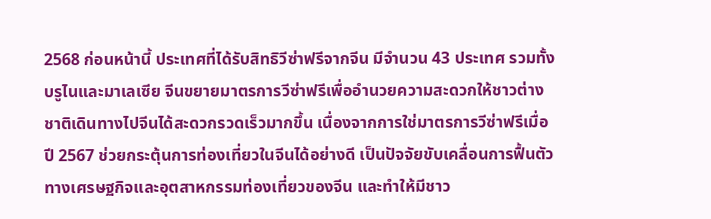2568 ก่อนหน้านี้ ประเทศที่ได้รับสิทธิวีซ่าฟรีจากจีน มีจำนวน 43 ประเทศ รวมทั้งบรูไนและมาเลเซีย จีนขยายมาตรการวีซ่าฟรีเพื่ออำนวยความสะดวกให้ชาวต่างชาติเดินทางไปจีนได้สะดวกรวดเร็วมากขึ้น เนื่องจากการใช่มาตรการวีซ่าฟรีเมื่อปี 2567 ช่วยกระตุ้นการท่องเที่ยวในจีนได้อย่างดี เป็นปัจจัยขับเคลื่อนการฟื้นตัวทางเศรษฐกิจและอุตสาหกรรมท่องเที่ยวของจีน และทำให้มีชาว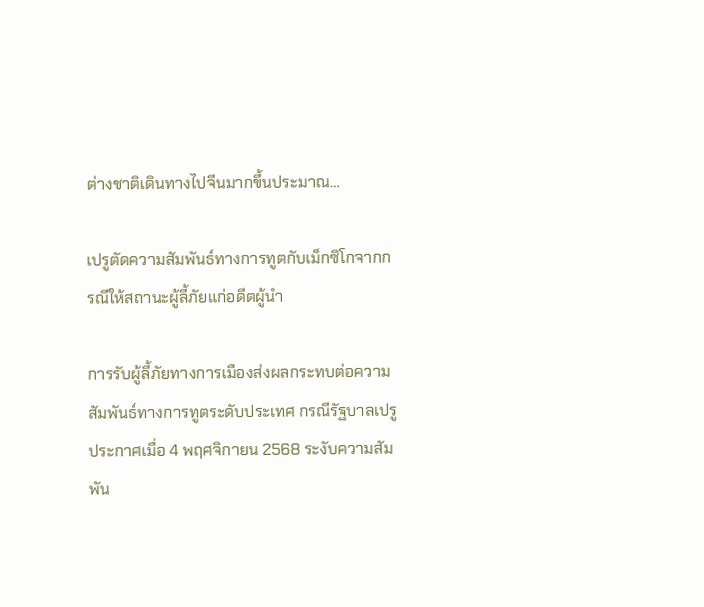ต่างชาติเดินทางไปจีนมากขึ้นประมาณ…

เปรูตัดความสัมพันธ์ทางการทูตกับเม็กซิโกจากกรณีให้สถานะผู้ลี้ภัยแก่อดีตผู้นำ

การรับผู้ลี้ภัยทางการเมืองส่งผลกระทบต่อความสัมพันธ์ทางการทูตระดับประเทศ กรณีรัฐบาลเปรู ประกาศเมื่อ 4 พฤศจิกายน 2568 ระงับความสัมพัน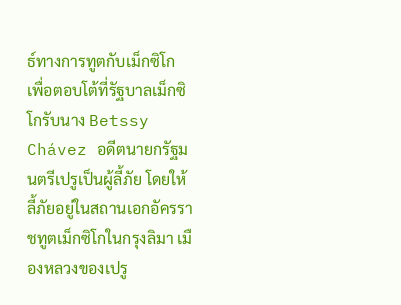ธ์ทางการทูตกับเม็กซิโก เพื่อตอบโต้ที่รัฐบาลเม็กซิโกรับนาง Betssy Chávez อดีตนายกรัฐมนตรีเปรูเป็นผู้ลี้ภัย โดยให้ลี้ภัยอยู่ในสถานเอกอัครราชทูตเม็กซิโกในกรุงลิมา เมืองหลวงของเปรู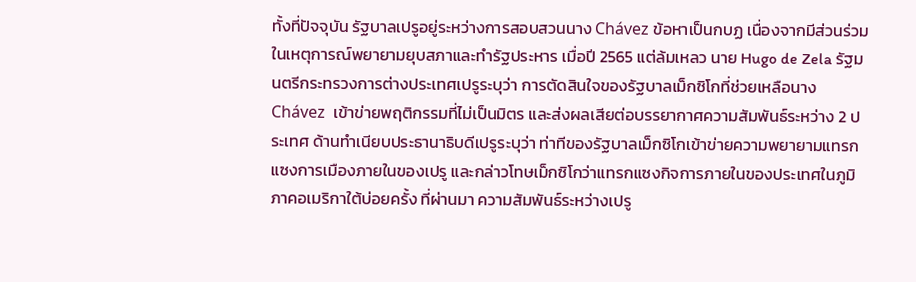ทั้งที่ปัจจุบัน รัฐบาลเปรูอยู่ระหว่างการสอบสวนนาง Chávez ข้อหาเป็นกบฏ เนื่องจากมีส่วนร่วมในเหตุการณ์พยายามยุบสภาและทำรัฐประหาร เมื่อปี 2565 แต่ล้มเหลว นาย Hugo de Zela รัฐมนตรีกระทรวงการต่างประเทศเปรูระบุว่า การตัดสินใจของรัฐบาลเม็กซิโกที่ช่วยเหลือนาง Chávez  เข้าข่ายพฤติกรรมที่ไม่เป็นมิตร และส่งผลเสียต่อบรรยากาศความสัมพันธ์ระหว่าง 2 ประเทศ ด้านทำเนียบประธานาธิบดีเปรูระบุว่า ท่าทีของรัฐบาลเม็กซิโกเข้าข่ายความพยายามแทรกแซงการเมืองภายในของเปรู และกล่าวโทษเม็กซิโกว่าแทรกแซงกิจการภายในของประเทศในภูมิภาคอเมริกาใต้บ่อยครั้ง ที่ผ่านมา ความสัมพันธ์ระหว่างเปรู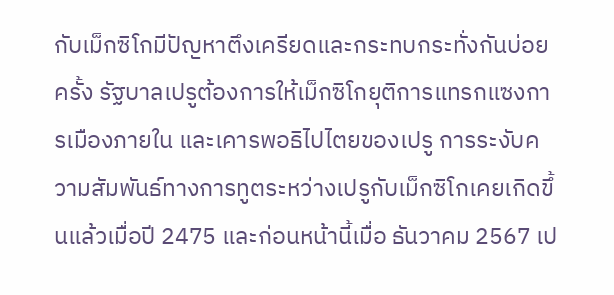กับเม็กซิโกมีปัญหาตึงเครียดและกระทบกระทั่งกันบ่อยครั้ง รัฐบาลเปรูต้องการให้เม็กซิโกยุติการแทรกแซงการเมืองภายใน และเคารพอธิไปไตยของเปรู การระงับความสัมพันธ์ทางการทูตระหว่างเปรูกับเม็กซิโกเคยเกิดขึ้นแล้วเมื่อปี 2475 และก่อนหน้านี้เมื่อ ธันวาคม 2567 เป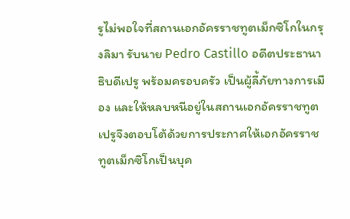รูไม่พอใจที่สถานเอกอัครราชทูตเม็กซิโกในกรุงลิมา รับนาย Pedro Castillo อดีตประธานาธิบดีเปรู พร้อมครอบครัว เป็นผู้ลี้ภัยทางการเมือง และให้หลบหนีอยู่ในสถานเอกอัครราชทูต เปรูจึงตอบโต้ด้วยการประกาศให้เอกอัครราชทูตเม็กซิโกเป็นบุค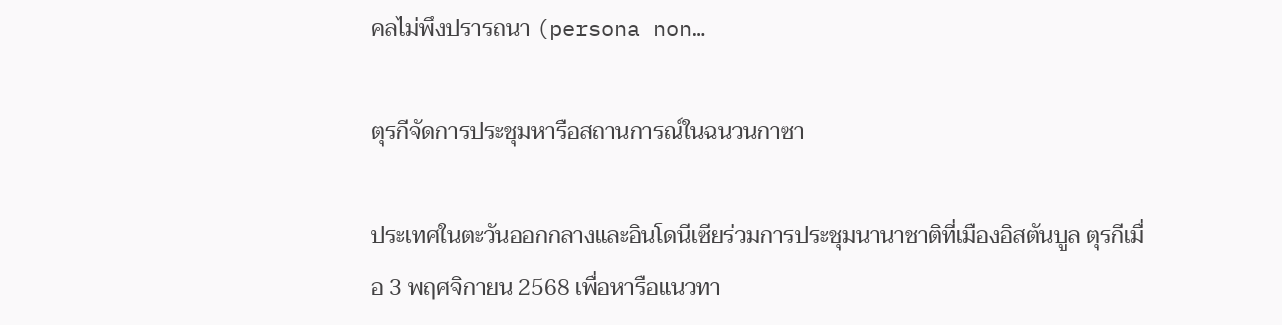คลไม่พึงปรารถนา (persona non…

ตุรกีจัดการประชุมหารือสถานการณ์ในฉนวนกาซา

ประเทศในตะวันออกกลางและอินโดนีเซียร่วมการประชุมนานาชาติที่เมืองอิสตันบูล ตุรกีเมื่อ 3 พฤศจิกายน 2568 เพื่อหารือแนวทา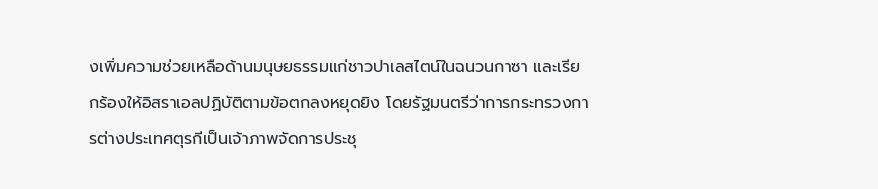งเพิ่มความช่วยเหลือด้านมนุษยธรรมแก่ชาวปาเลสไตน์ในฉนวนกาซา และเรียกร้องให้อิสราเอลปฏิบัติตามข้อตกลงหยุดยิง โดยรัฐมนตรีว่าการกระทรวงการต่างประเทศตุรกีเป็นเจ้าภาพจัดการประชุ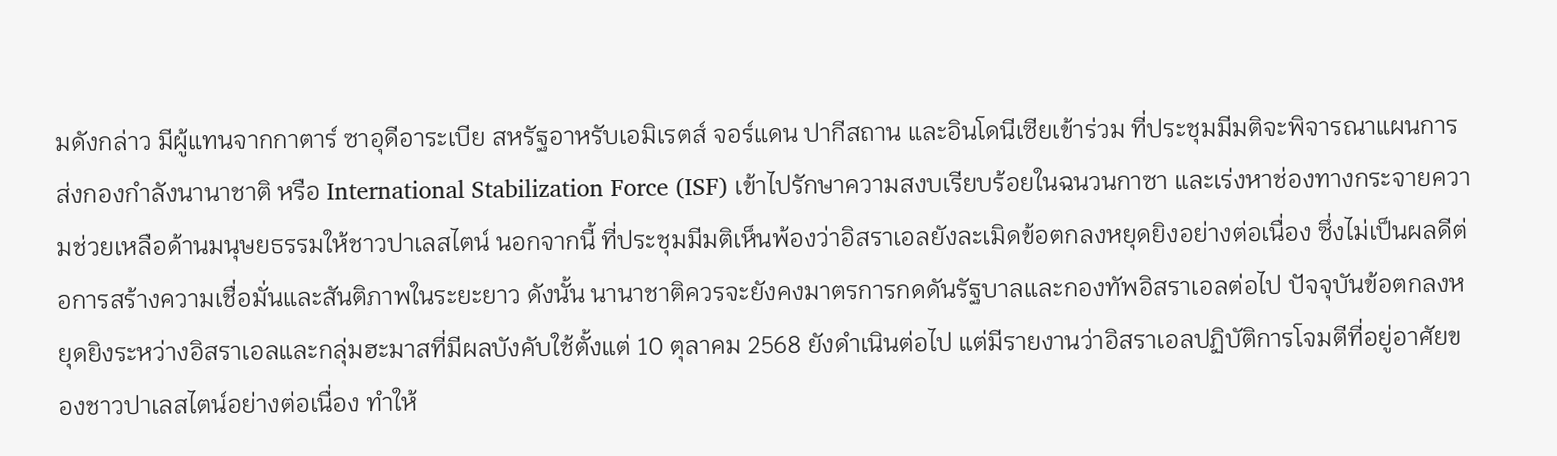มดังกล่าว มีผู้แทนจากกาตาร์ ซาอุดีอาระเบีย สหรัฐอาหรับเอมิเรตส์ จอร์แดน ปากีสถาน และอินโดนีเซียเข้าร่วม ที่ประชุมมีมติจะพิจารณาแผนการส่งกองกำลังนานาชาติ หรือ International Stabilization Force (ISF) เข้าไปรักษาความสงบเรียบร้อยในฉนวนกาซา และเร่งหาช่องทางกระจายความช่วยเหลือด้านมนุษยธรรมให้ชาวปาเลสไตน์ นอกจากนี้ ที่ประชุมมีมติเห็นพ้องว่าอิสราเอลยังละเมิดข้อตกลงหยุดยิงอย่างต่อเนื่อง ซึ่งไม่เป็นผลดีต่อการสร้างความเชื่อมั่นและสันติภาพในระยะยาว ดังนั้น นานาชาติควรจะยังคงมาตรการกดดันรัฐบาลและกองทัพอิสราเอลต่อไป ปัจจุบันข้อตกลงหยุดยิงระหว่างอิสราเอลและกลุ่มฮะมาสที่มีผลบังคับใช้ตั้งแต่ 10 ตุลาคม 2568 ยังดำเนินต่อไป แต่มีรายงานว่าอิสราเอลปฏิบัติการโจมตีที่อยู่อาศัยของชาวปาเลสไตน์อย่างต่อเนื่อง ทำให้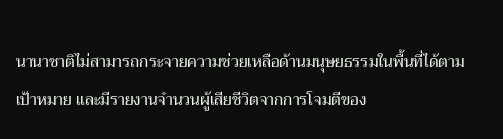นานาชาติไม่สามารถกระจายความช่วยเหลือด้านมนุษยธรรมในพื้นที่ได้ตามเป้าหมาย และมีรายงานจำนวนผู้เสียชีวิตจากการโจมตีของ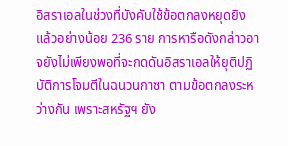อิสราเอลในช่วงที่บังคับใช้ข้อตกลงหยุดยิงแล้วอย่างน้อย 236 ราย การหารือดังกล่าวอาจยังไม่เพียงพอที่จะกดดันอิสราเอลให้ยุติปฏิบัติการโจมตีในฉนวนกาซา ตามข้อตกลงระหว่างกัน เพราะสหรัฐฯ ยัง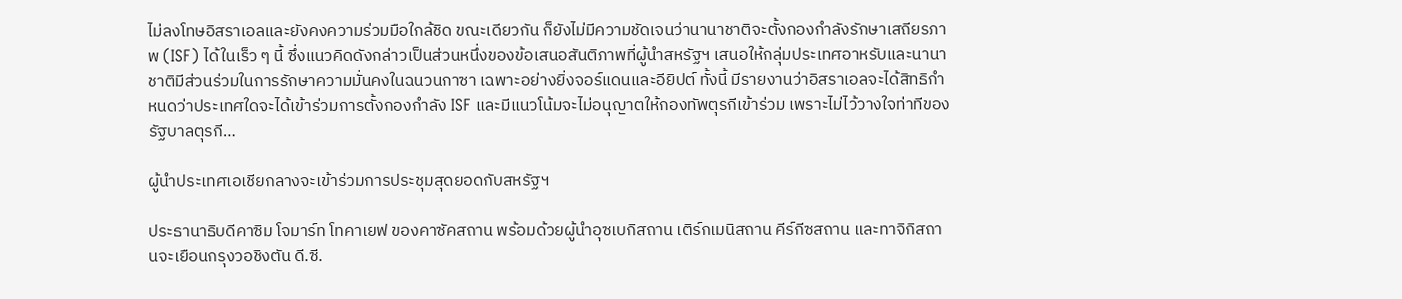ไม่ลงโทษอิสราเอลและยังคงความร่วมมือใกล้ชิด ขณะเดียวกัน ก็ยังไม่มีความชัดเจนว่านานาชาติจะตั้งกองกำลังรักษาเสถียรภาพ (ISF) ได้ในเร็ว ๆ นี้ ซึ่งแนวคิดดังกล่าวเป็นส่วนหนึ่งของข้อเสนอสันติภาพที่ผู้นำสหรัฐฯ เสนอให้กลุ่มประเทศอาหรับและนานาชาติมีส่วนร่วมในการรักษาความมั่นคงในฉนวนกาซา เฉพาะอย่างยิ่งจอร์แดนและอียิปต์ ทั้งนี้ มีรายงานว่าอิสราเอลจะได้สิทธิกำหนดว่าประเทศใดจะได้เข้าร่วมการตั้งกองกำลัง ISF และมีแนวโน้มจะไม่อนุญาตให้กองทัพตุรกีเข้าร่วม เพราะไม่ไว้วางใจท่าทีของรัฐบาลตุรกี…

ผู้นำประเทศเอเชียกลางจะเข้าร่วมการประชุมสุดยอดกับสหรัฐฯ

ประธานาธิบดีคาซิม โจมาร์ท โทคาเยฟ ของคาซัคสถาน พร้อมด้วยผู้นำอุซเบกิสถาน เติร์กเมนิสถาน คีร์กีซสถาน และทาจิกิสถานจะเยือนกรุงวอชิงตัน ดี.ซี.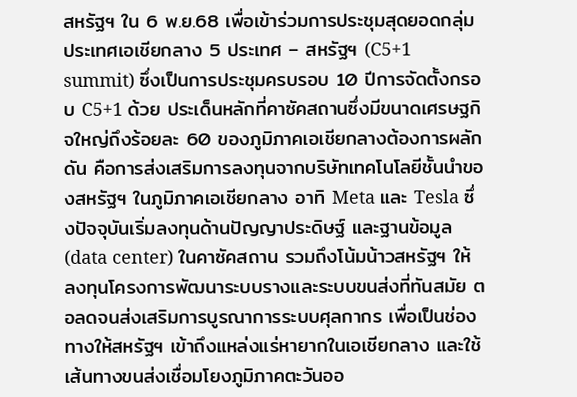สหรัฐฯ ใน 6 พ.ย.68 เพื่อเข้าร่วมการประชุมสุดยอดกลุ่มประเทศเอเชียกลาง 5 ประเทศ – สหรัฐฯ (C5+1 summit) ซึ่งเป็นการประชุมครบรอบ 10 ปีการจัดตั้งกรอบ C5+1 ด้วย ประเด็นหลักที่คาซัคสถานซึ่งมีขนาดเศรษฐกิจใหญ่ถึงร้อยละ 60 ของภูมิภาคเอเชียกลางต้องการผลักดัน คือการส่งเสริมการลงทุนจากบริษัทเทคโนโลยีชั้นนำของสหรัฐฯ ในภูมิภาคเอเชียกลาง อาทิ Meta และ Tesla ซึ่งปัจจุบันเริ่มลงทุนด้านปัญญาประดิษฐ์ และฐานข้อมูล (data center) ในคาซัคสถาน รวมถึงโน้มน้าวสหรัฐฯ ให้ลงทุนโครงการพัฒนาระบบรางและระบบขนส่งที่ทันสมัย ตอลดจนส่งเสริมการบูรณาการระบบศุลกากร เพื่อเป็นช่องทางให้สหรัฐฯ เข้าถึงแหล่งแร่หายากในเอเชียกลาง และใช้เส้นทางขนส่งเชื่อมโยงภูมิภาคตะวันออ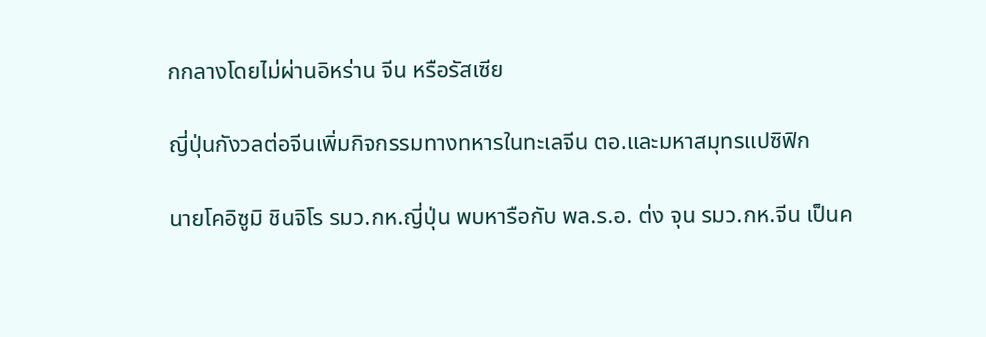กกลางโดยไม่ผ่านอิหร่าน จีน หรือรัสเซีย

ญี่ปุ่นกังวลต่อจีนเพิ่มกิจกรรมทางทหารในทะเลจีน ตอ.และมหาสมุทรแปซิฟิก

นายโคอิซูมิ ชินจิโร รมว.กห.ญี่ปุ่น พบหารือกับ พล.ร.อ. ต่ง จุน รมว.กห.จีน เป็นค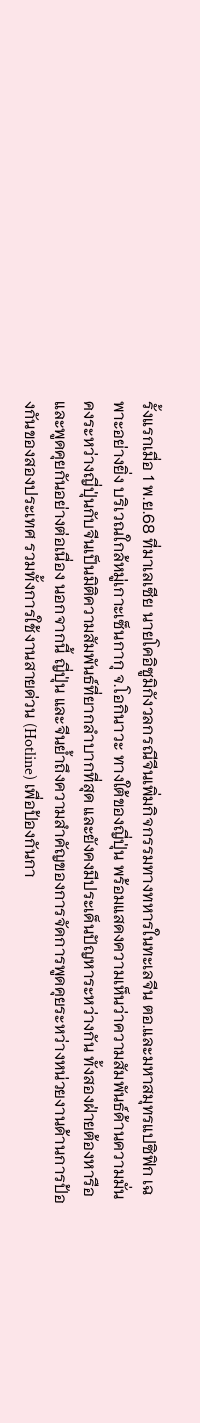รั้งแรกเมื่อ 1 พ.ย.68 ที่มาเลเซีย นายโคอิซูมิกังวลกรณีจีนเพิ่มกิจกรรมทางทหารในทะเลจีน ตอ.และมหาสมุทรแปซิฟิก เฉพาะอย่างยิ่ง บริเวณใกล้หมู่เกาะเซ็นกากุ จ.โอกินาวะ ทางใต้ของญี่ปุ่น พร้อมแสดงความเห็นว่าความสัมพันธ์ด้านความมั่นคงระหว่างญี่ปุ่นกับจีนเป็นมิติความสัมพันธ์ที่ยากลำบากที่สุด และยังคงมีประเด็นปัญหาระหว่างกัน ทั้งสองฝ่ายต้องหารือและพูดคุยกันอย่างต่อเนื่อง นอกจากนี้ ญี่ปุ่น และจีนย้ำถึงความสำคัญของการจัดการพูดคุยระหว่างหน่วยงานด้านการป้องกันของสองประเทศ รวมทั้งการใช้งานสายด่วน (Hotline) เพื่อป้องกันกา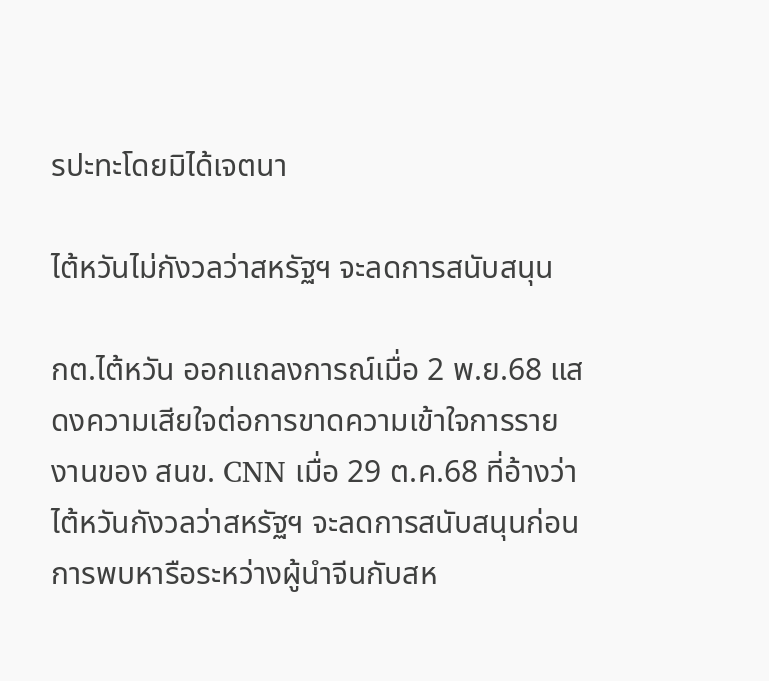รปะทะโดยมิได้เจตนา

ไต้หวันไม่กังวลว่าสหรัฐฯ จะลดการสนับสนุน

กต.ไต้หวัน ออกแถลงการณ์เมื่อ 2 พ.ย.68 แสดงความเสียใจต่อการขาดความเข้าใจการรายงานของ สนข. CNN เมื่อ 29 ต.ค.68 ที่อ้างว่า ไต้หวันกังวลว่าสหรัฐฯ จะลดการสนับสนุนก่อนการพบหารือระหว่างผู้นำจีนกับสห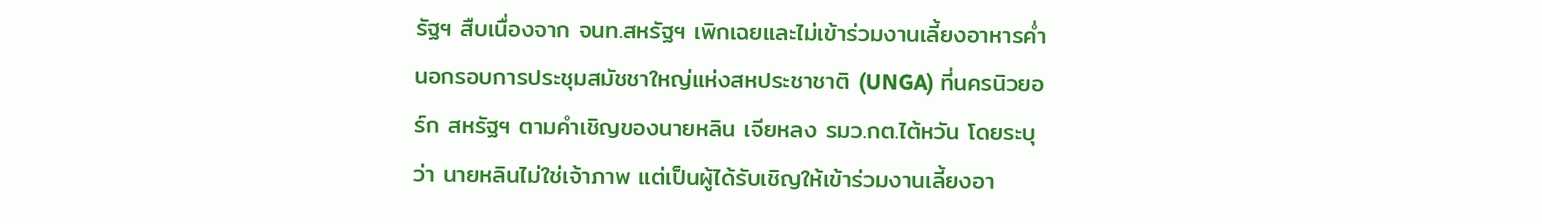รัฐฯ สืบเนื่องจาก จนท.สหรัฐฯ เพิกเฉยและไม่เข้าร่วมงานเลี้ยงอาหารค่ำนอกรอบการประชุมสมัชชาใหญ่แห่งสหประชาชาติ (UNGA) ที่นครนิวยอร์ก สหรัฐฯ ตามคำเชิญของนายหลิน เจียหลง รมว.กต.ไต้หวัน โดยระบุว่า นายหลินไม่ใช่เจ้าภาพ แต่เป็นผู้ได้รับเชิญให้เข้าร่วมงานเลี้ยงอา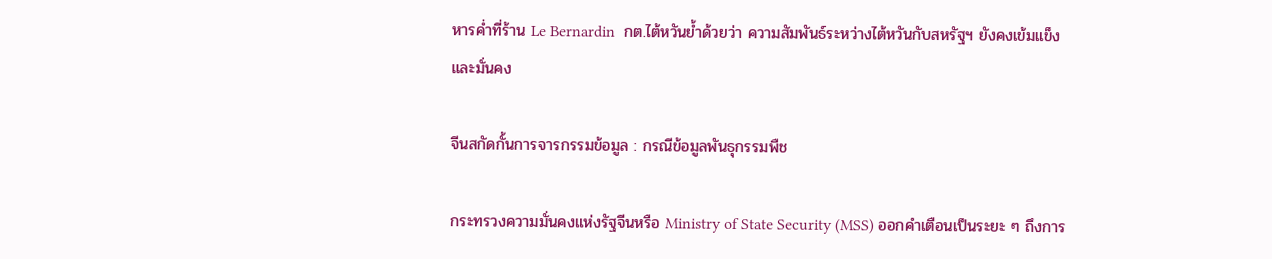หารค่ำที่ร้าน Le Bernardin  กต.ไต้หวันย้ำด้วยว่า ความสัมพันธ์ระหว่างไต้หวันกับสหรัฐฯ ยังคงเข้มแข็งและมั่นคง

จีนสกัดกั้นการจารกรรมข้อมูล : กรณีข้อมูลพันธุกรรมพืช

กระทรวงความมั่นคงแห่งรัฐจีนหรือ Ministry of State Security (MSS) ออกคำเตือนเป็นระยะ ๆ ถึงการ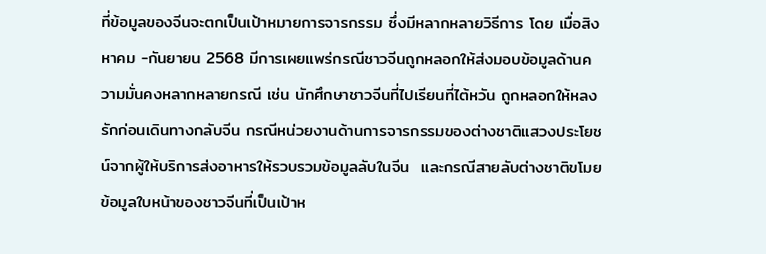ที่ข้อมูลของจีนจะตกเป็นเป้าหมายการจารกรรม ซึ่งมีหลากหลายวิธีการ โดย เมื่อสิงหาคม -กันยายน 2568 มีการเผยแพร่กรณีชาวจีนถูกหลอกให้ส่งมอบข้อมูลด้านความมั่นคงหลากหลายกรณี เช่น นักศึกษาชาวจีนที่ไปเรียนที่ไต้หวัน ถูกหลอกให้หลงรักก่อนเดินทางกลับจีน กรณีหน่วยงานด้านการจารกรรมของต่างชาติแสวงประโยชน์จากผู้ให้บริการส่งอาหารให้รวบรวมข้อมูลลับในจีน  และกรณีสายลับต่างชาติขโมยข้อมูลใบหน้าของชาวจีนที่เป็นเป้าห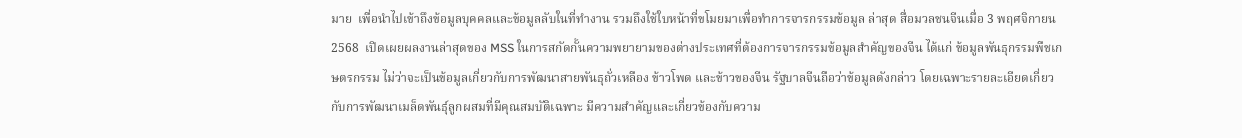มาย  เพื่อนำไปเข้าถึงข้อมูลบุคคลและข้อมูลลับในที่ทำงาน รวมถึงใช้ใบหน้าที่ขโมยมาเพื่อทำการจารกรรมข้อมูล ล่าสุด สื่อมวลชนจีนเมื่อ 3 พฤศจิกายน 2568  เปิดเผยผลงานล่าสุดของ MSS ในการสกัดกั้นความพยายามของต่างประเทศที่ต้องการจารกรรมข้อมูลสำคัญของจีน ได้แก่ ข้อมูลพันธุกรรมพืชเกษตรกรรม ไม่ว่าจะเป็นข้อมูลเกี่ยวกับการพัฒนาสายพันธุถั่วเหลือง ข้าวโพด และข้าวของจีน รัฐบาลจีนถือว่าข้อมูลดังกล่าว โดยเฉพาะรายละเอียดเกี่ยวกับการพัฒนาเมล็ดพันธุ์ลูกผสมที่มีคุณสมบัติเฉพาะ มีความสำคัญและเกี่ยวข้องกับความ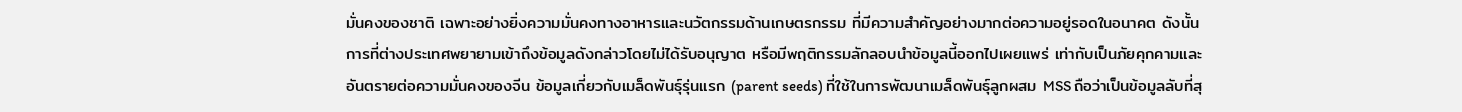มั่นคงของชาติ เฉพาะอย่างยิ่งความมั่นคงทางอาหารและนวัตกรรมด้านเกษตรกรรม ที่มีความสำคัญอย่างมากต่อความอยู่รอดในอนาคต ดังนั้น การที่ต่างประเทศพยายามเข้าถึงข้อมูลดังกล่าวโดยไม่ได้รับอนุญาต หรือมีพฤติกรรมลักลอบนำข้อมูลนี้ออกไปเผยแพร่ เท่ากับเป็นภัยคุกคามและอันตรายต่อความมั่นคงของจีน ข้อมูลเกี่ยวกับเมล็ดพันธุ์รุ่นแรก (parent seeds) ที่ใช้ในการพัฒนาเมล็ดพันธุ์ลูกผสม MSS ถือว่าเป็นข้อมูลลับที่สุ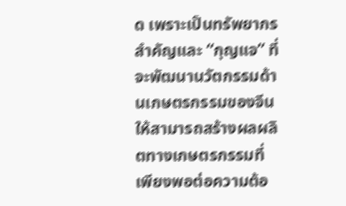ด เพราะเป็นทรัพยากรสำคัญและ “กุญแจ” ที่จะพัฒนานวัตกรรมด้านเกษตรกรรมของจีน ให้สามารถสร้างผลผลิตทางเกษตรกรรมที่เพียงพอต่อความต้อ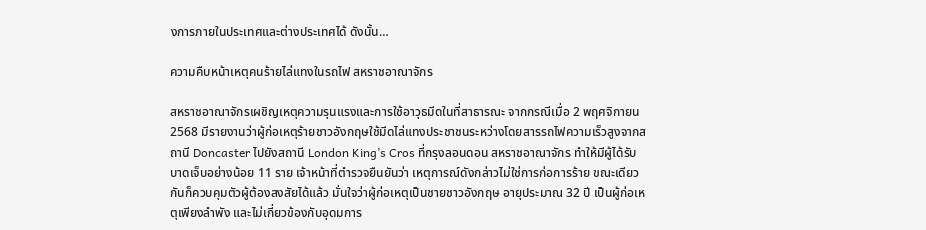งการภายในประเทศและต่างประเทศได้ ดังนั้น…

ความคืบหน้าเหตุคนร้ายไล่แทงในรถไฟ สหราชอาณาจักร

สหราชอาณาจักรเผชิญเหตุความรุนแรงและการใช้อาวุธมีดในที่สาธารณะ จากกรณีเมื่อ 2 พฤศจิกายน 2568 มีรายงานว่าผู้ก่อเหตุร้ายชาวอังกฤษใช้มีดไล่แทงประชาชนระหว่างโดยสารรถไฟความเร็วสูงจากสถานี Doncaster ไปยังสถานี London King’s Cros ที่กรุงลอนดอน สหราชอาณาจักร ทำให้มีผู้ได้รับบาดเจ็บอย่างน้อย 11 ราย เจ้าหน้าที่ตำรวจยืนยันว่า เหตุการณ์ดังกล่าวไม่ใช่การก่อการร้าย ขณะเดียวกันก็ควบคุมตัวผู้ต้องสงสัยได้แล้ว มั่นใจว่าผู้ก่อเหตุเป็นชายชาวอังกฤษ อายุประมาณ 32 ปี เป็นผู้ก่อเหตุเพียงลำพัง และไม่เกี่ยวข้องกับอุดมการ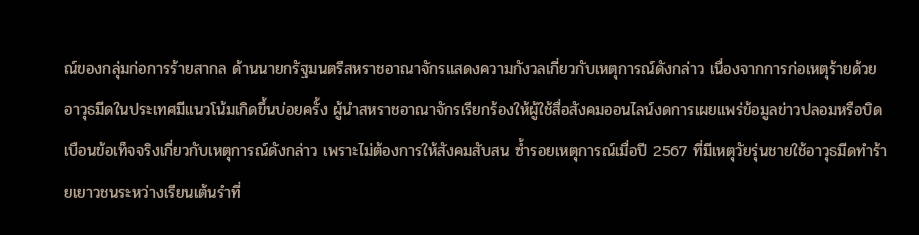ณ์ของกลุ่มก่อการร้ายสากล ด้านนายกรัฐมนตรีสหราชอาณาจักรแสดงความกังวลเกี่ยวกับเหตุการณ์ดังกล่าว เนื่องจากการก่อเหตุร้ายด้วยอาวุธมีดในประเทศมีแนวโน้มเกิดขึ้นบ่อยครั้ง ผู้นำสหราชอาณาจักรเรียกร้องให้ผู้ใช้สื่อสังคมออนไลน์งดการเผยแพร่ข้อมูลข่าวปลอมหรือบิดเบือนข้อเท็จจริงเกี่ยวกับเหตุการณ์ดังกล่าว เพราะไม่ต้องการให้สังคมสับสน ซ้ำรอยเหตุการณ์เมื่อปี 2567 ที่มีเหตุวัยรุ่นชายใช้อาวุธมีดทำร้ายเยาวชนระหว่างเรียนเต้นรำที่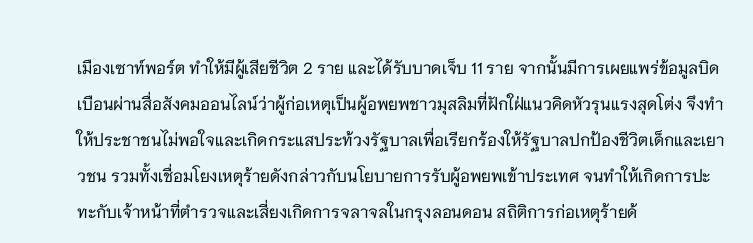เมืองเซาท์พอร์ต ทำให้มีผู้เสียชีวิต 2 ราย และได้รับบาดเจ็บ 11 ราย จากนั้นมีการเผยแพร่ข้อมูลบิดเบือนผ่านสื่อสังคมออนไลน์ว่าผู้ก่อเหตุเป็นผู้อพยพชาวมุสลิมที่ฝักใฝ่แนวคิดหัวรุนแรงสุดโต่ง จึงทำให้ประชาชนไม่พอใจและเกิดกระแสประท้วงรัฐบาลเพื่อเรียกร้องให้รัฐบาลปกป้องชีวิตเด็กและเยาวชน รวมทั้งเชื่อมโยงเหตุร้ายดังกล่าวกับนโยบายการรับผู้อพยพเข้าประเทศ จนทำให้เกิดการปะทะกับเจ้าหน้าที่ตำรวจและเสี่ยงเกิดการจลาจลในกรุงลอนดอน สถิติการก่อเหตุร้ายด้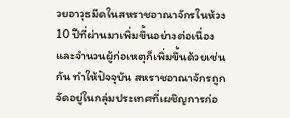วยอาวุธมีดในสหราชอาณาจักรในห้วง 10 ปีที่ผ่านมาเพิ่มขึ้นอย่างต่อเนื่อง และจำนวนผู้ก่อเหตุก็เพิ่มขึ้นด้วยเช่นกัน ทำให้ปัจจุบัน สหราชอาณาจักรถูกจัดอยู่ในกลุ่มประเทศที่เผชิญการก่อ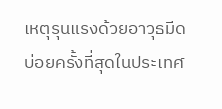เหตุรุนแรงด้วยอาวุธมีดบ่อยครั้งที่สุดในประเทศ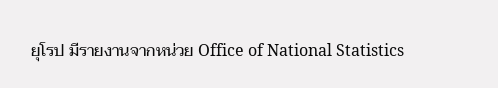ยุโรป มีรายงานจากหน่วย Office of National Statistics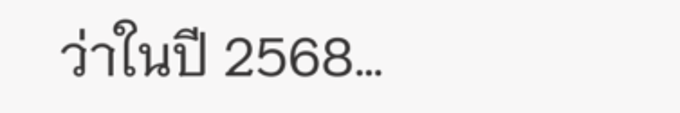ว่าในปี 2568…